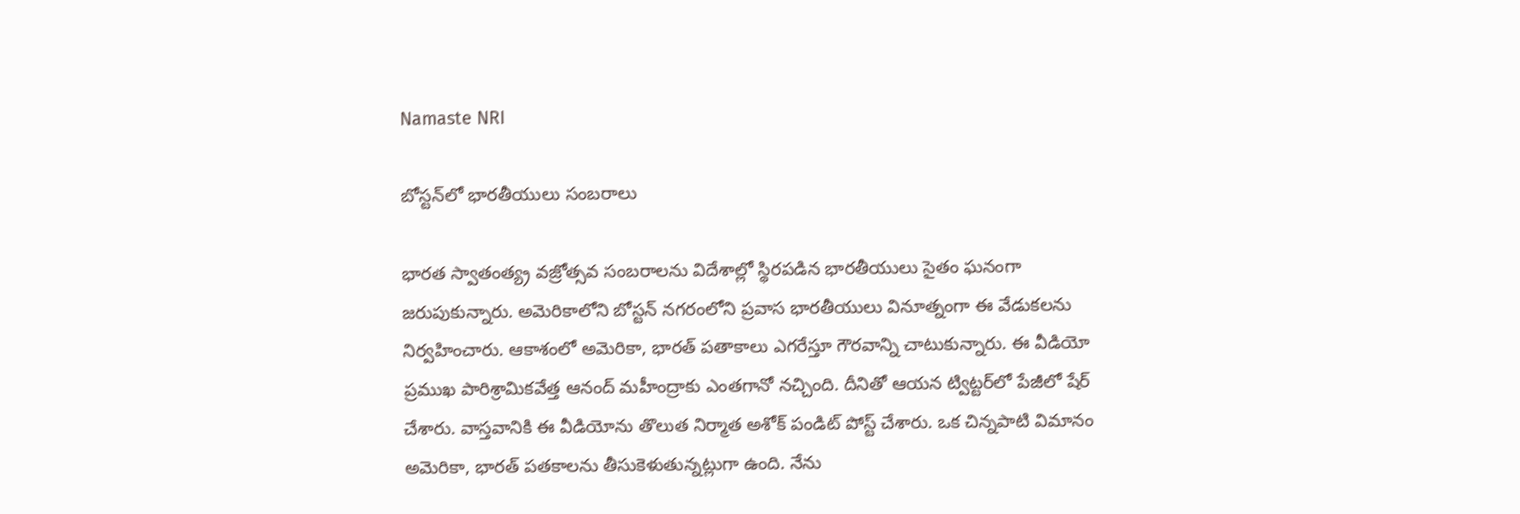Namaste NRI

బోస్టన్‌లో భారతీయులు సంబరాలు

భారత స్వాతంత్య్ర వజ్రోత్సవ సంబరాలను విదేశాల్లో స్థిరపడిన భారతీయులు సైతం ఘనంగా జరుపుకున్నారు. అమెరికాలోని బోస్టన్‌ నగరంలోని ప్రవాస భారతీయులు వినూత్నంగా ఈ వేడుకలను నిర్వహించారు. ఆకాశంలో అమెరికా, భారత్‌ పతాకాలు ఎగరేస్తూ గౌరవాన్ని చాటుకున్నారు. ఈ వీడియో ప్రముఖ పారిశ్రామికవేత్త ఆనంద్‌ మహీంద్రాకు ఎంతగానో నచ్చింది. దీనితో ఆయన ట్విట్టర్‌లో పేజీలో షేర్‌ చేశారు. వాస్తవానికి ఈ వీడియోను తొలుత నిర్మాత అశోక్‌ పండిట్‌ పోస్ట్‌ చేశారు. ఒక చిన్నపాటి విమానం అమెరికా, భారత్‌ పతకాలను తీసుకెళుతున్నట్లుగా ఉంది. నేను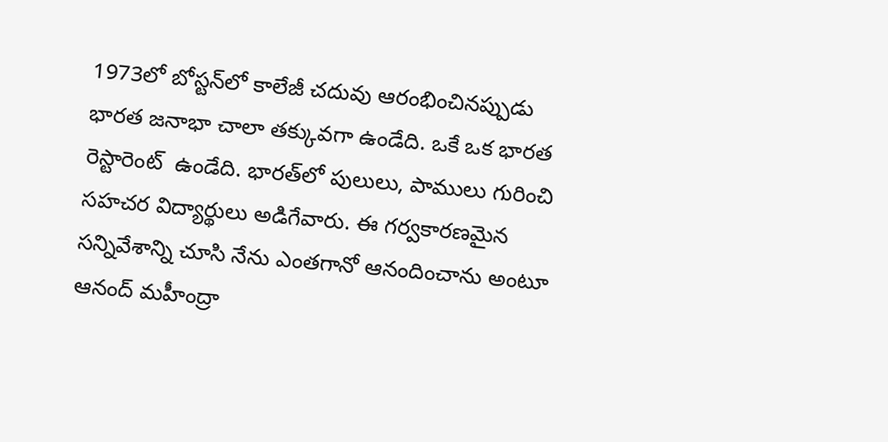1973లో బోస్టన్‌లో కాలేజీ చదువు ఆరంభించినప్పుడు భారత జనాభా చాలా తక్కువగా ఉండేది. ఒకే ఒక భారత రెస్టారెంట్‌  ఉండేది. భారత్‌లో పులులు, పాములు గురించి సహచర విద్యార్థులు అడిగేవారు. ఈ గర్వకారణమైన సన్నివేశాన్ని చూసి నేను ఎంతగానో ఆనందించాను అంటూ ఆనంద్‌ మహీంద్రా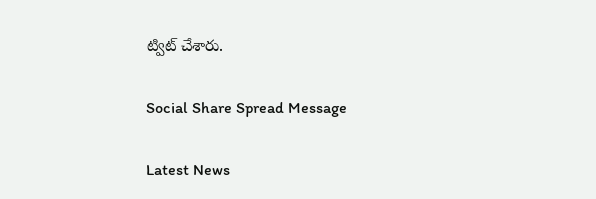ట్విట్‌ చేశారు.

Social Share Spread Message

Latest News